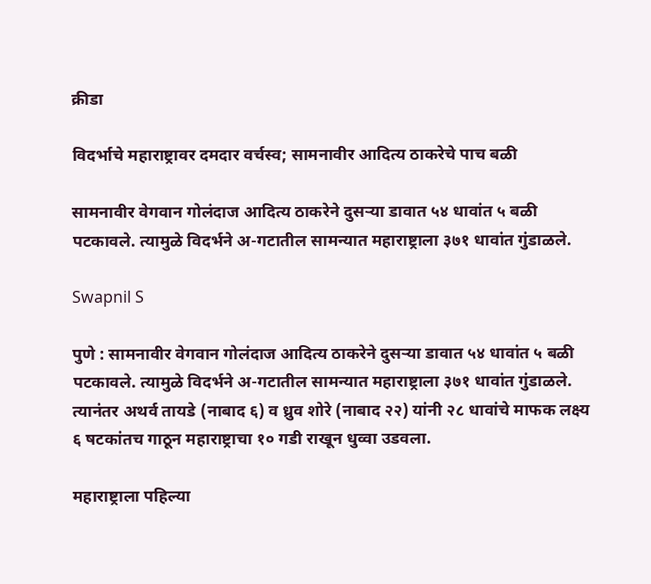क्रीडा

विदर्भाचे महाराष्ट्रावर दमदार वर्चस्व; सामनावीर आदित्य ठाकरेचे पाच बळी

सामनावीर वेगवान गोलंदाज आदित्य ठाकरेने दुसऱ्या डावात ५४ धावांत ५ बळी पटकावले. त्यामुळे विदर्भने अ-गटातील सामन्यात महाराष्ट्राला ३७१ धावांत गुंडाळले.

Swapnil S

पुणे : सामनावीर वेगवान गोलंदाज आदित्य ठाकरेने दुसऱ्या डावात ५४ धावांत ५ बळी पटकावले. त्यामुळे विदर्भने अ-गटातील सामन्यात महाराष्ट्राला ३७१ धावांत गुंडाळले. त्यानंतर अथर्व तायडे (नाबाद ६) व ध्रुव शोरे (नाबाद २२) यांनी २८ धावांचे माफक लक्ष्य ६ षटकांतच गाठून महाराष्ट्राचा १० गडी राखून धुव्वा उडवला.

महाराष्ट्राला पहिल्या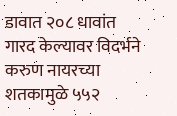डावात २०८ धावांत गारद केल्यावर विदर्भने करुण नायरच्या शतकामुळे ५५२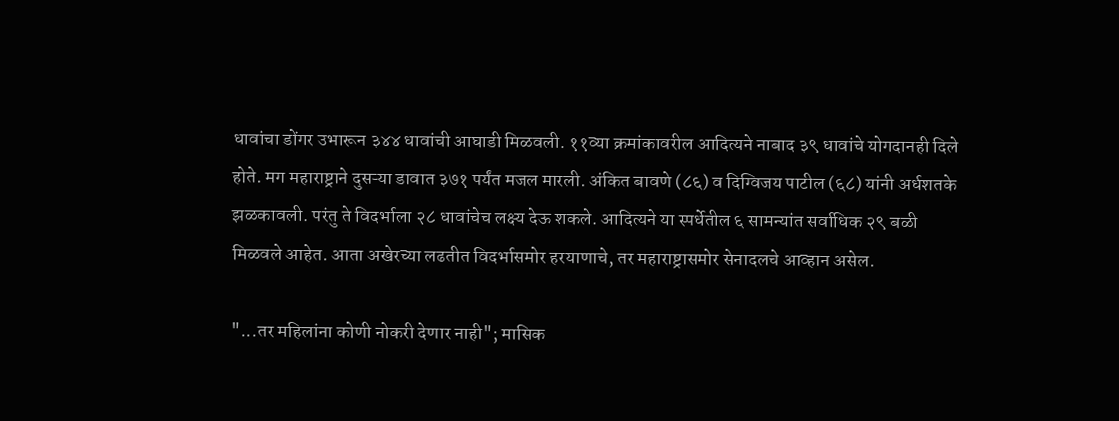धावांचा डोंगर उभारून ३४४ धावांची आघाडी मिळवली. ११व्या क्रमांकावरील आदित्यने नाबाद ३९ धावांचे योगदानही दिले होते. मग महाराष्ट्राने दुसऱ्या डावात ३७१ पर्यंत मजल मारली. अंकित बावणे (८६) व दिग्विजय पाटील (६८) यांनी अर्धशतके झळकावली. परंतु ते विदर्भाला २८ धावांचेच लक्ष्य देऊ शकले. आदित्यने या स्पर्धेतील ६ सामन्यांत सर्वाधिक २९ बळी मिळवले आहेत. आता अखेरच्या लढतीत विदर्भासमोर हरयाणाचे, तर महाराष्ट्रासमोर सेनादलचे आ‌व्हान असेल.

"...तर महिलांना कोणी नोकरी देणार नाही"; मासिक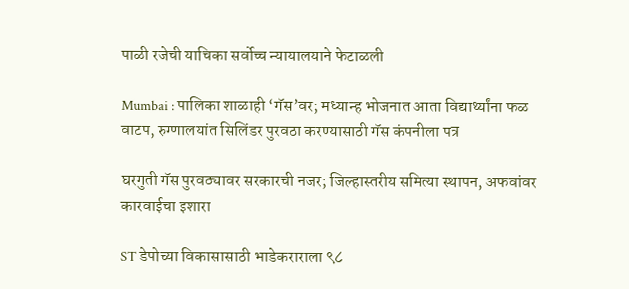पाळी रजेची याचिका सर्वोच्च न्यायालयाने फेटाळली

Mumbai : पालिका शाळाही ‘गॅस’वर; मध्यान्ह भोजनात आता विद्यार्थ्यांना फळ वाटप, रुग्णालयांत सिलिंडर पुरवठा करण्यासाठी गॅस कंपनीला पत्र

घरगुती गॅस पुरवठ्यावर सरकारची नजर; जिल्हास्तरीय समित्या स्थापन, अफवांवर कारवाईचा इशारा

ST डेपोच्या विकासासाठी भाडेकराराला ९८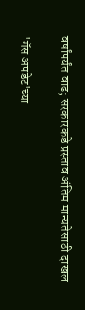वर्षांपर्यंत वाढ; सरकारकडे प्रस्ताव अंतिम मान्यतेसाठी दाखल

'गॅस अपडेट'च्या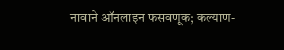नावाने ऑनलाइन फसवणूक; कल्याण-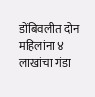डोंबिवलीत दोन महिलांना ४ लाखांचा गंडा